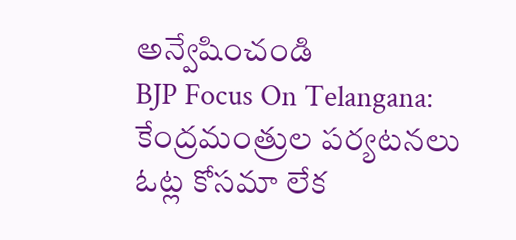అన్వేషించండి
BJP Focus On Telangana: కేంద్రమంత్రుల పర్యటనలు ఓట్ల కోసమా లేక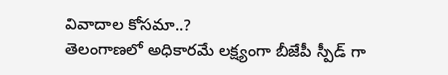వివాదాల కోసమా..?
తెలంగాణలో అధికారమే లక్ష్యంగా బీజేపీ స్పీడ్ గా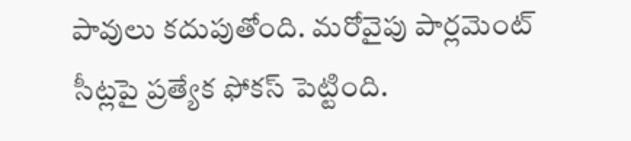పావులు కదుపుతోంది. మరోవైపు పార్లమెంట్ సీట్లపై ప్రత్యేక ఫోకస్ పెట్టింది.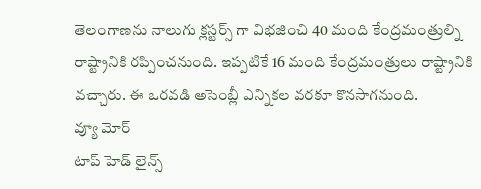తెలంగాణను నాలుగు క్లస్టర్స్ గా విభజించి 40 మంది కేంద్రమంత్రుల్ని రాష్ట్రానికి రప్పించనుంది. ఇప్పటికే 16 మంది కేంద్రమంత్రులు రాష్ట్రానికి వచ్చారు. ఈ ఒరవడి అసెంబ్లీ ఎన్నికల వరకూ కొనసాగనుంది.
వ్యూ మోర్
టాప్ హెడ్ లైన్స్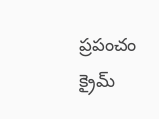ప్రపంచం
క్రైమ్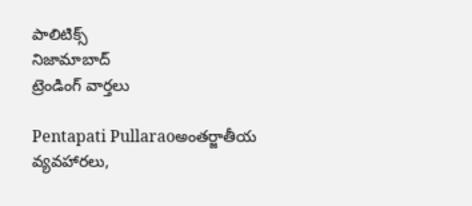పాలిటిక్స్
నిజామాబాద్
ట్రెండింగ్ వార్తలు

Pentapati Pullaraoఅంతర్జాతీయ వ్యవహారలు,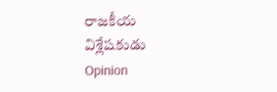రాజకీయ విశ్లేషకుడు
Opinion